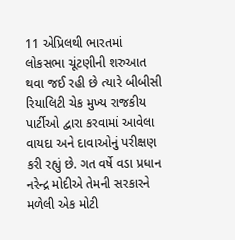11 એપ્રિલથી ભારતમાં લોકસભા ચૂંટણીની શરુઆત થવા જઈ રહી છે ત્યારે બીબીસી રિયાલિટી ચેક મુખ્ય રાજકીય પાર્ટીઓ દ્વારા કરવામાં આવેલા વાયદા અને દાવાઓનું પરીક્ષણ કરી રહ્યું છે. ગત વર્ષે વડા પ્રધાન નરેન્દ્ર મોદીએ તેમની સરકારને મળેલી એક મોટી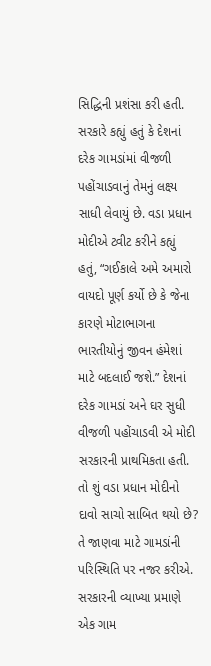સિદ્ધિની પ્રશંસા કરી હતી. સરકારે કહ્યું હતું કે દેશનાં દરેક ગામડાંમાં વીજળી પહોંચાડવાનું તેમનું લક્ષ્ય સાધી લેવાયું છે. વડા પ્રધાન મોદીએ ટ્વીટ કરીને કહ્યું હતું, “ગઈકાલે અમે અમારો વાયદો પૂર્ણ કર્યો છે કે જેના કારણે મોટાભાગના ભારતીયોનું જીવન હંમેશાં માટે બદલાઈ જશે.” દેશનાં દરેક ગામડાં અને ઘર સુધી વીજળી પહોંચાડવી એ મોદી સરકારની પ્રાથમિકતા હતી. તો શું વડા પ્રધાન મોદીનો દાવો સાચો સાબિત થયો છે? તે જાણવા માટે ગામડાંની પરિસ્થિતિ પર નજર કરીએ. સરકારની વ્યાખ્યા પ્રમાણે એક ગામ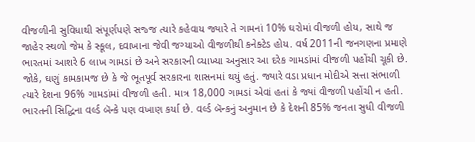વીજળીની સુવિધાથી સંપૂર્ણપણે સજ્જ ત્યારે કહેવાય જ્યારે તે ગામનાં 10% ઘરોમાં વીજળી હોય, સાથે જ જાહેર સ્થળો જેમ કે સ્કૂલ, દવાખાના જેવી જગ્યાઓ વીજળીથી કનેક્ટેડ હોય. વર્ષ 2011ની જનગણના પ્રમાણે ભારતમાં આશરે 6 લાખ ગામડાં છે અને સરકારની વ્યાખ્યા અનુસાર આ દરેક ગામડાંમાં વીજળી પહોંચી ચૂકી છે. જોકે, ઘણું કામકામજ છે કે જે ભૂતપૂર્વ સરકારના શાસનમાં થયું હતું. જ્યારે વડા પ્રધાન મોદીએ સત્તા સંભાળી ત્યારે દેશના 96% ગામડાંમાં વીજળી હતી. માત્ર 18,000 ગામડાં એવાં હતાં કે જ્યાં વીજળી પહોંચી ન હતી. ભારતની સિદ્ધિના વર્લ્ડ બૅન્કે પણ વખાણ કર્યા છે. વર્લ્ડ બૅન્કનું અનુમાન છે કે દેશની 85% જનતા સુધી વીજળી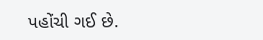પહોંચી ગઈ છે.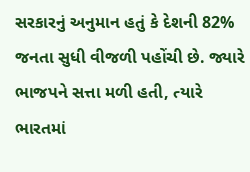સરકારનું અનુમાન હતું કે દેશની 82% જનતા સુધી વીજળી પહોંચી છે. જ્યારે ભાજપને સત્તા મળી હતી, ત્યારે ભારતમાં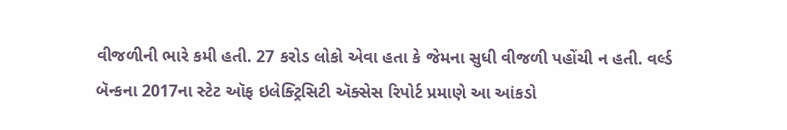વીજળીની ભારે કમી હતી. 27 કરોડ લોકો એવા હતા કે જેમના સુધી વીજળી પહોંચી ન હતી. વર્લ્ડ બૅન્કના 2017ના સ્ટેટ ઑફ ઇલેક્ટ્રિસિટી ઍક્સેસ રિપોર્ટ પ્રમાણે આ આંકડો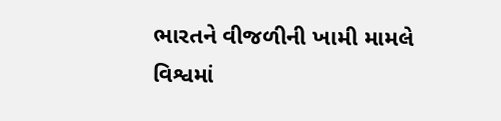ભારતને વીજળીની ખામી મામલે વિશ્વમાં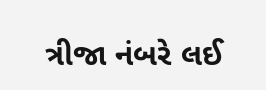ત્રીજા નંબરે લઈ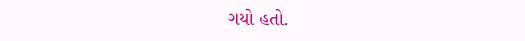ગયો હતો.